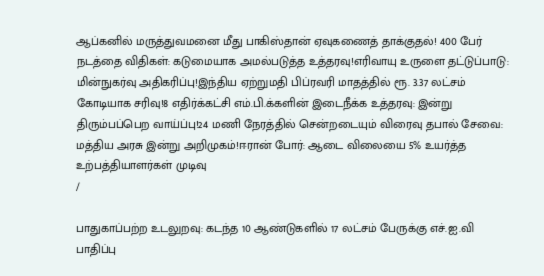ஆப்கனில் மருத்துவமனை மீது பாகிஸ்தான் ஏவுகணைத் தாக்குதல்! 400 பேர் நடத்தை விதிகள்: கடுமையாக அமல்படுத்த உத்தரவு!எரிவாயு உருளை தட்டுப்பாடு: மின்நுகர்வு அதிகரிப்பு!இந்திய ஏற்றுமதி பிப்ரவரி மாதத்தில் ரூ. 3.37 லட்சம் கோடியாக சரிவு!8 எதிர்க்கட்சி எம்.பி.க்களின் இடைநீக்க உத்தரவு: இன்று திரும்பப்பெற வாய்ப்பு!24 மணி நேரத்தில் சென்றடையும் விரைவு தபால் சேவை: மத்திய அரசு இன்று அறிமுகம்!ஈரான் போர்: ஆடை விலையை 5% உயர்த்த உற்பத்தியாளர்கள் முடிவு
/

பாதுகாப்பற்ற உடலுறவு: கடந்த 10 ஆண்டுகளில் 17 லட்சம் பேருக்கு எச்.ஐ.வி பாதிப்பு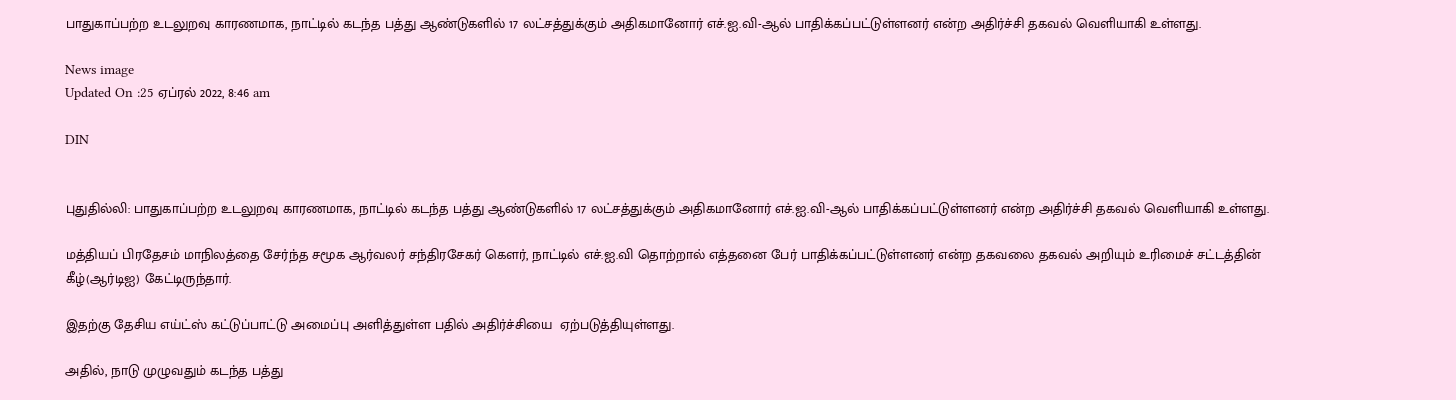பாதுகாப்பற்ற உடலுறவு காரணமாக, நாட்டில் கடந்த பத்து ஆண்டுகளில் 17 லட்சத்துக்கும் அதிகமானோர் எச்.ஐ.வி-ஆல் பாதிக்கப்பட்டுள்ளனர் என்ற அதிர்ச்சி தகவல் வெளியாகி உள்ளது.

News image
Updated On :25 ஏப்ரல் 2022, 8:46 am

DIN


புதுதில்லி: பாதுகாப்பற்ற உடலுறவு காரணமாக, நாட்டில் கடந்த பத்து ஆண்டுகளில் 17 லட்சத்துக்கும் அதிகமானோர் எச்.ஐ.வி-ஆல் பாதிக்கப்பட்டுள்ளனர் என்ற அதிர்ச்சி தகவல் வெளியாகி உள்ளது.

மத்தியப் பிரதேசம் மாநிலத்தை சேர்ந்த சமூக ஆர்வலர் சந்திரசேகர் கௌர், நாட்டில் எச்.ஐ.வி தொற்றால் எத்தனை பேர் பாதிக்கப்பட்டுள்ளனர் என்ற தகவலை தகவல் அறியும் உரிமைச் சட்டத்தின் கீழ்(ஆர்டிஐ) கேட்டிருந்தார்.

இதற்கு தேசிய எய்ட்ஸ் கட்டுப்பாட்டு அமைப்பு அளித்துள்ள பதில் அதிர்ச்சியை  ஏற்படுத்தியுள்ளது.

அதில், நாடு முழுவதும் கடந்த பத்து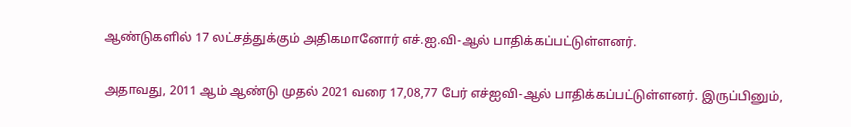ஆண்டுகளில் 17 லட்சத்துக்கும் அதிகமானோர் எச்.ஐ.வி-ஆல் பாதிக்கப்பட்டுள்ளனர்.

அதாவது, 2011 ஆம் ஆண்டு முதல் 2021 வரை 17,08,77 பேர் எச்ஐவி-ஆல் பாதிக்கப்பட்டுள்ளனர். இருப்பினும்,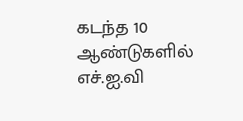கடந்த 10 ஆண்டுகளில் எச்.ஐ.வி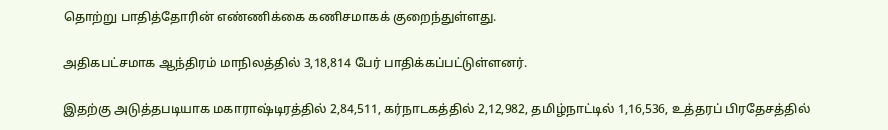தொற்று பாதித்தோரின் எண்ணிக்கை கணிசமாகக் குறைந்துள்ளது.

அதிகபட்சமாக ஆந்திரம் மாநிலத்தில் 3,18,814 பேர் பாதிக்கப்பட்டுள்ளனர்.

இதற்கு அடுத்தபடியாக மகாராஷ்டிரத்தில் 2,84,511, கர்நாடகத்தில் 2,12,982, தமிழ்நாட்டில் 1,16,536, உத்தரப் பிரதேசத்தில்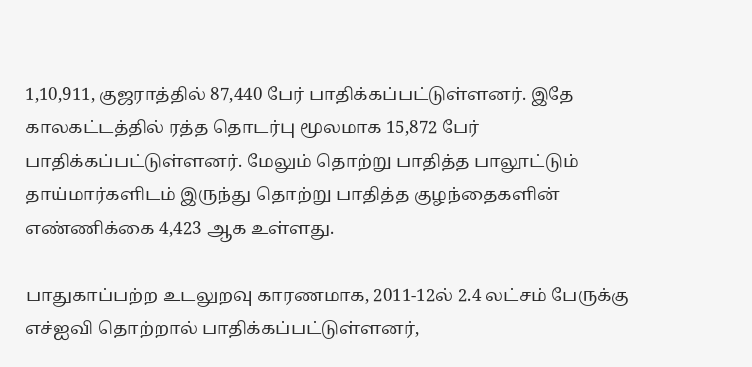1,10,911, குஜராத்தில் 87,440 பேர் பாதிக்கப்பட்டுள்ளனர். இதே காலகட்டத்தில் ரத்த தொடர்பு மூலமாக 15,872 பேர் பாதிக்கப்பட்டுள்ளனர். மேலும் தொற்று பாதித்த பாலூட்டும் தாய்மார்களிடம் இருந்து தொற்று பாதித்த குழந்தைகளின் எண்ணிக்கை 4,423 ஆக உள்ளது.

பாதுகாப்பற்ற உடலுறவு காரணமாக, 2011-12ல் 2.4 லட்சம் பேருக்கு எச்ஐவி தொற்றால் பாதிக்கப்பட்டுள்ளனர்,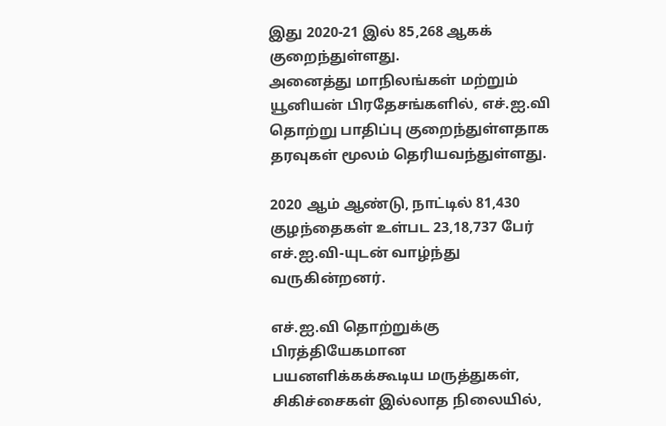இது 2020-21 இல் 85,268 ஆகக் குறைந்துள்ளது.
அனைத்து மாநிலங்கள் மற்றும் யூனியன் பிரதேசங்களில், எச்.ஐ.வி தொற்று பாதிப்பு குறைந்துள்ளதாக தரவுகள் மூலம் தெரியவந்துள்ளது.

2020 ஆம் ஆண்டு, நாட்டில் 81,430 குழந்தைகள் உள்பட 23,18,737 பேர் எச்.ஐ.வி-யுடன் வாழ்ந்து வருகின்றனர்.

எச்.ஐ.வி தொற்றுக்கு பிரத்தியேகமான பயனளிக்கக்கூடிய மருத்துகள், சிகிச்சைகள் இல்லாத நிலையில்,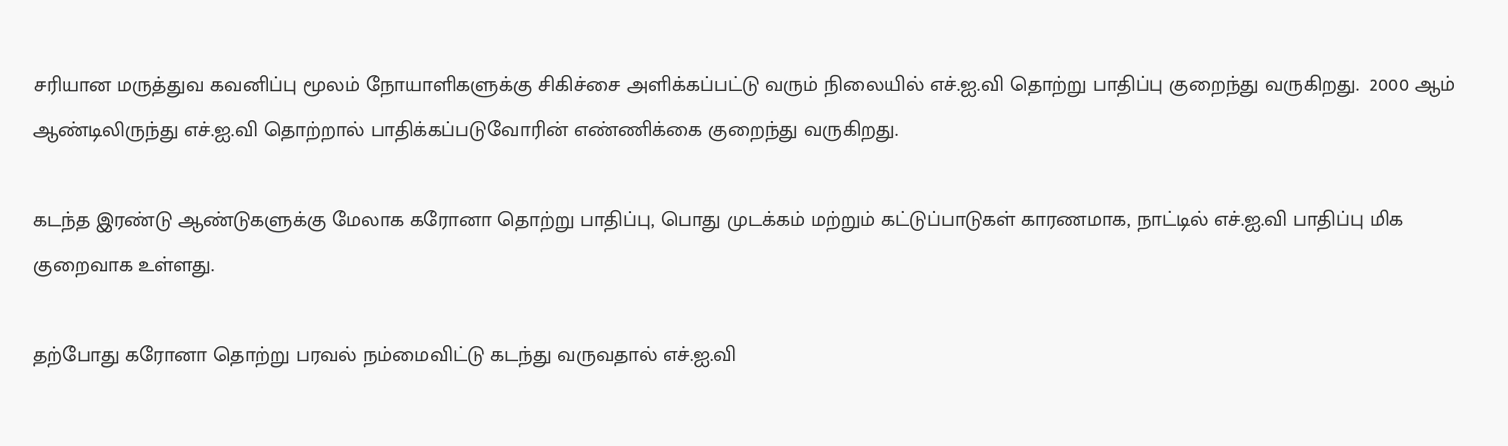சரியான மருத்துவ கவனிப்பு மூலம் நோயாளிகளுக்கு சிகிச்சை அளிக்கப்பட்டு வரும் நிலையில் எச்.ஐ.வி தொற்று பாதிப்பு குறைந்து வருகிறது.  2000 ஆம் ஆண்டிலிருந்து எச்.ஐ.வி தொற்றால் பாதிக்கப்படுவோரின் எண்ணிக்கை குறைந்து வருகிறது.

கடந்த இரண்டு ஆண்டுகளுக்கு மேலாக கரோனா தொற்று பாதிப்பு, பொது முடக்கம் மற்றும் கட்டுப்பாடுகள் காரணமாக, நாட்டில் எச்.ஐ.வி பாதிப்பு மிக குறைவாக உள்ளது.

தற்போது கரோனா தொற்று பரவல் நம்மைவிட்டு கடந்து வருவதால் எச்.ஐ.வி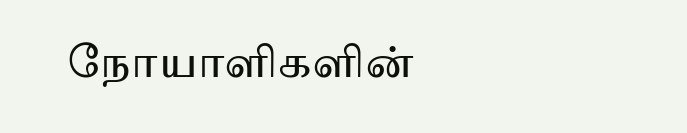நோயாளிகளின்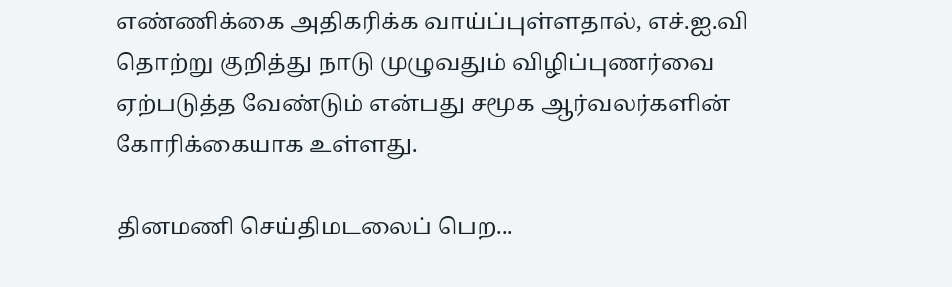எண்ணிக்கை அதிகரிக்க வாய்ப்புள்ளதால், எச்.ஐ.வி தொற்று குறித்து நாடு முழுவதும் விழிப்புணர்வை ஏற்படுத்த வேண்டும் என்பது சமூக ஆர்வலர்களின் கோரிக்கையாக உள்ளது.

தினமணி செய்திமடலைப் பெற...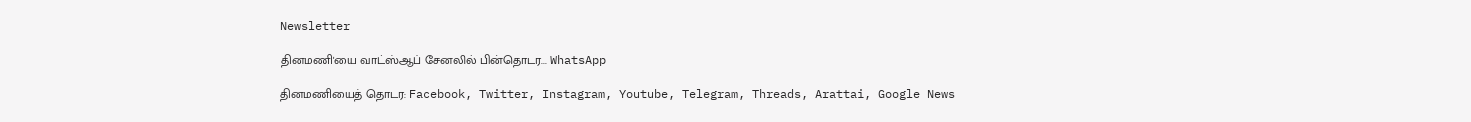Newsletter

தினமணி'யை வாட்ஸ்ஆப் சேனலில் பின்தொடர... WhatsApp

தினமணியைத் தொடர: Facebook, Twitter, Instagram, Youtube, Telegram, Threads, Arattai, Google News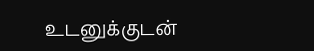உடனுக்குடன்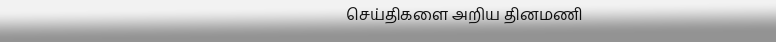செய்திகளை அறிய தினமணி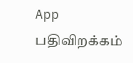App பதிவிறக்கம்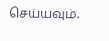செய்யவும்.